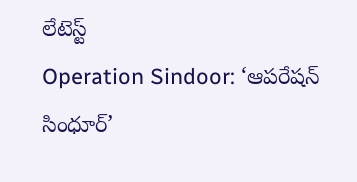లేటెస్ట్
Operation Sindoor: ‘ఆపరేషన్ సింధూర్’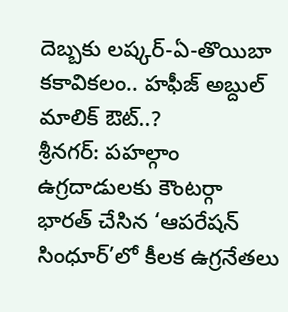దెబ్బకు లష్కర్-ఏ-తొయిబా కకావికలం.. హఫీజ్ అబ్దుల్ మాలిక్ ఔట్..?
శ్రీనగర్: పహల్గాం ఉగ్రదాడులకు కౌంటర్గా భారత్ చేసిన ‘ఆపరేషన్ సింధూర్’లో కీలక ఉగ్రనేతలు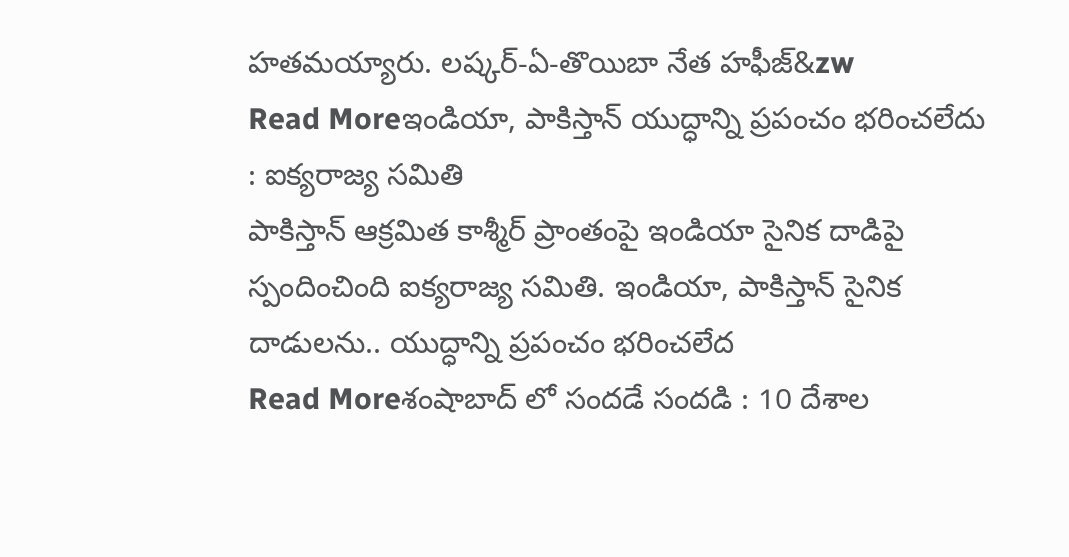హతమయ్యారు. లష్కర్-ఏ-తొయిబా నేత హఫీజ్&zw
Read Moreఇండియా, పాకిస్తాన్ యుద్ధాన్ని ప్రపంచం భరించలేదు : ఐక్యరాజ్య సమితి
పాకిస్తాన్ ఆక్రమిత కాశ్మీర్ ప్రాంతంపై ఇండియా సైనిక దాడిపై స్పందించింది ఐక్యరాజ్య సమితి. ఇండియా, పాకిస్తాన్ సైనిక దాడులను.. యుద్ధాన్ని ప్రపంచం భరించలేద
Read Moreశంషాబాద్ లో సందడే సందడి : 10 దేశాల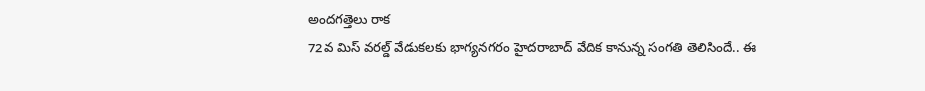అందగత్తెలు రాక
72వ మిస్ వరల్డ్ వేడుకలకు భాగ్యనగరం హైదరాబాద్ వేదిక కానున్న సంగతి తెలిసిందే.. ఈ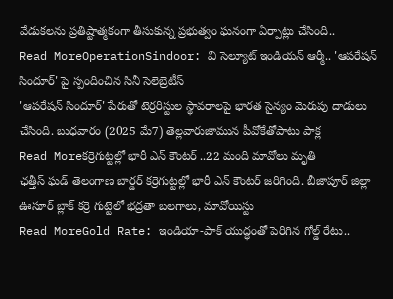వేడుకలను ప్రతిష్టాత్మకంగా తీసుకున్న ప్రభుత్వం ఘనంగా ఏర్పాట్లు చేసింది..
Read MoreOperationSindoor: వి సెల్యూట్ ఇండియన్ ఆర్మీ.. 'ఆపరేషన్ సిందూర్' పై స్పందించిన సినీ సెలెబ్రెటీస్
'ఆపరేషన్ సిందూర్' పేరుతో టెర్రరిస్టుల స్థావరాలపై భారత సైన్యం మెరుపు దాడులు చేసింది. బుధవారం (2025 మే7) తెల్లవారుజామున పీవోకేతోపాటు పాక్ల
Read Moreకర్రెగుట్టల్లో భారీ ఎన్ కౌంటర్ ..22 మంది మావోలు మృతి
ఛత్తీస్ ఘడ్ తెలంగాణ బార్డర్ కర్రెగుట్టల్లో భారీ ఎన్ కౌంటర్ జరిగింది. బీజాపూర్ జిల్లా ఊసూర్ బ్లాక్ కర్రె గుట్టెలో భద్రతా బలగాలు, మావోయిస్టు
Read MoreGold Rate: ఇండియా-పాక్ యుద్ధంతో పెరిగిన గోల్డ్ రేటు..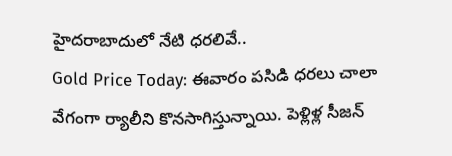హైదరాబాదులో నేటి ధరలివే..
Gold Price Today: ఈవారం పసిడి ధరలు చాలా వేగంగా ర్యాలీని కొనసాగిస్తున్నాయి. పెళ్లిళ్ల సీజన్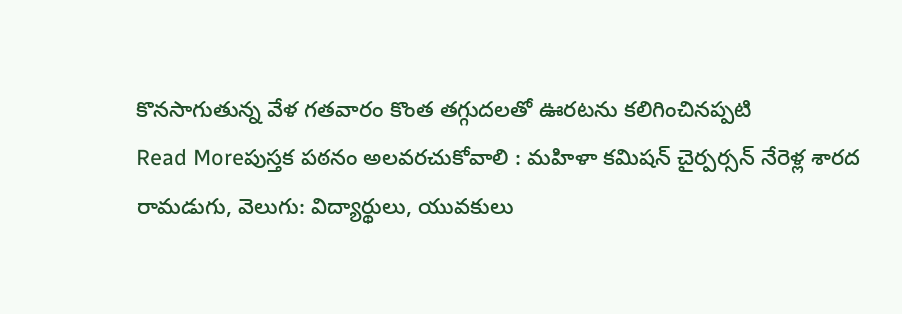కొనసాగుతున్న వేళ గతవారం కొంత తగ్గుదలతో ఊరటను కలిగించినప్పటి
Read Moreపుస్తక పఠనం అలవరచుకోవాలి : మహిళా కమిషన్ చైర్పర్సన్ నేరెళ్ల శారద
రామడుగు, వెలుగు: విద్యార్థులు, యువకులు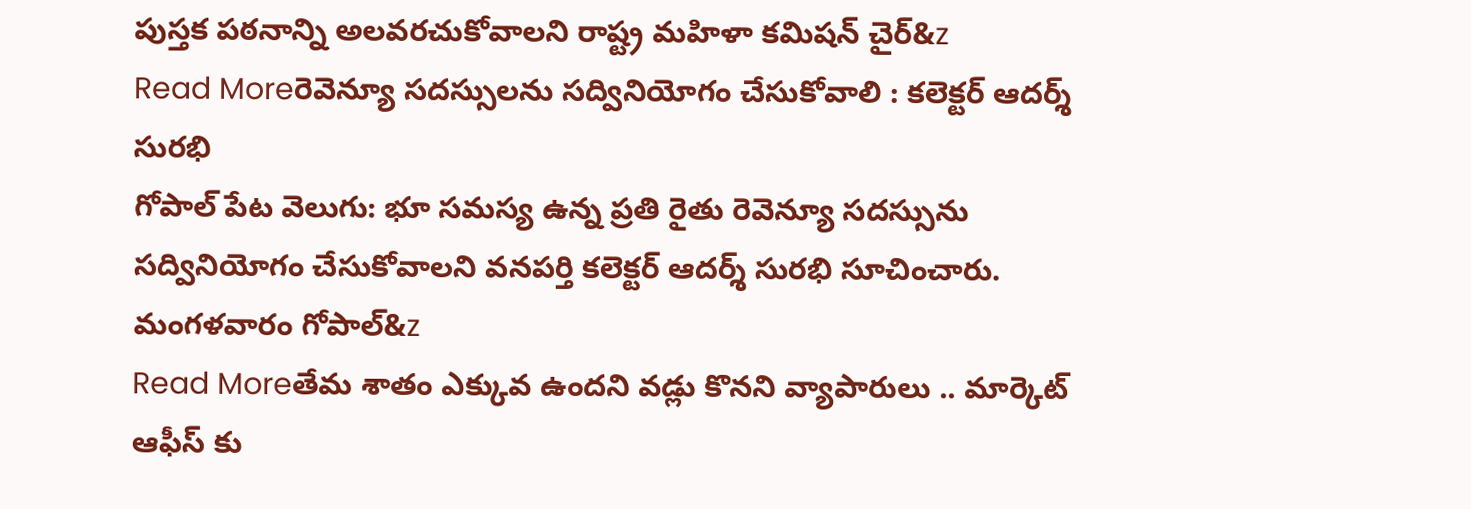పుస్తక పఠనాన్ని అలవరచుకోవాలని రాష్ట్ర మహిళా కమిషన్ చైర్&z
Read Moreరెవెన్యూ సదస్సులను సద్వినియోగం చేసుకోవాలి : కలెక్టర్ ఆదర్శ్ సురభి
గోపాల్ పేట వెలుగు: భూ సమస్య ఉన్న ప్రతి రైతు రెవెన్యూ సదస్సును సద్వినియోగం చేసుకోవాలని వనపర్తి కలెక్టర్ ఆదర్శ్ సురభి సూచించారు. మంగళవారం గోపాల్&z
Read Moreతేమ శాతం ఎక్కువ ఉందని వడ్లు కొనని వ్యాపారులు .. మార్కెట్ ఆఫీస్ కు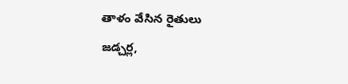తాళం వేసిన రైతులు
జడ్చర్ల,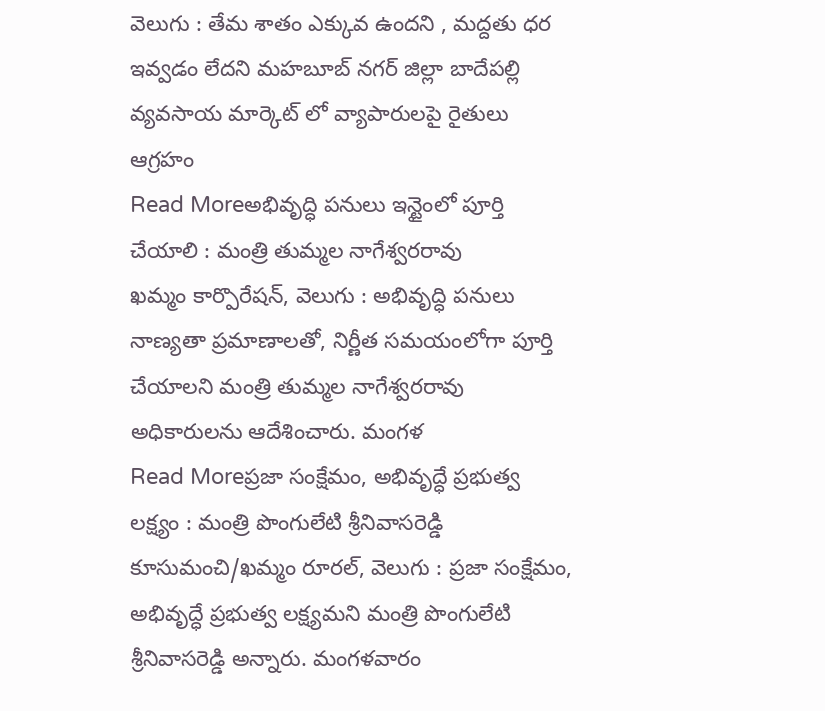వెలుగు : తేమ శాతం ఎక్కువ ఉందని , మద్దతు ధర ఇవ్వడం లేదని మహబూబ్ నగర్ జిల్లా బాదేపల్లి వ్యవసాయ మార్కెట్ లో వ్యాపారులపై రైతులు ఆగ్రహం
Read Moreఅభివృద్ధి పనులు ఇన్టైంలో పూర్తి చేయాలి : మంత్రి తుమ్మల నాగేశ్వరరావు
ఖమ్మం కార్పొరేషన్, వెలుగు : అభివృద్ధి పనులు నాణ్యతా ప్రమాణాలతో, నిర్ణీత సమయంలోగా పూర్తి చేయాలని మంత్రి తుమ్మల నాగేశ్వరరావు అధికారులను ఆదేశించారు. మంగళ
Read Moreప్రజా సంక్షేమం, అభివృద్ధే ప్రభుత్వ లక్ష్యం : మంత్రి పొంగులేటి శ్రీనివాసరెడ్డి
కూసుమంచి/ఖమ్మం రూరల్, వెలుగు : ప్రజా సంక్షేమం, అభివృద్ధే ప్రభుత్వ లక్ష్యమని మంత్రి పొంగులేటి శ్రీనివాసరెడ్డి అన్నారు. మంగళవారం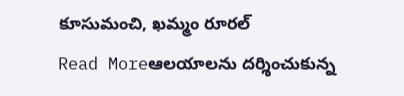కూసుమంచి, ఖమ్మం రూరల్
Read Moreఆలయాలను దర్శించుకున్న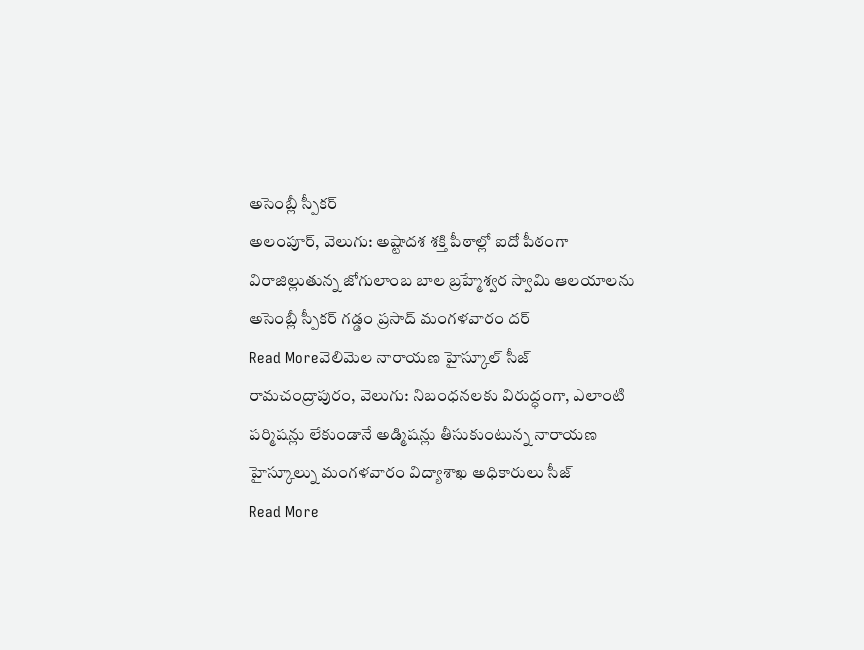అసెంబ్లీ స్పీకర్
అలంపూర్, వెలుగు: అష్టాదశ శక్తి పీఠాల్లో ఐదో పీఠంగా విరాజిల్లుతున్న జోగులాంబ బాల బ్రహ్మేశ్వర స్వామి ఆలయాలను అసెంబ్లీ స్పీకర్ గడ్డం ప్రసాద్ మంగళవారం దర్
Read Moreవెలిమెల నారాయణ హైస్కూల్ సీజ్
రామచంద్రాపురం, వెలుగు: నిబంధనలకు విరుద్ధంగా, ఎలాంటి పర్మిషన్లు లేకుండానే అడ్మిషన్లు తీసుకుంటున్న నారాయణ హైస్కూల్ను మంగళవారం విద్యాశాఖ అధికారులు సీజ్
Read More